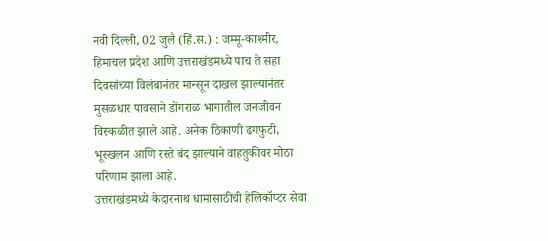नवी दिल्ली, 02 जुलै (हिं.स.) : जम्मू-काश्मीर, हिमाचल प्रदेश आणि उत्तराखंडमध्ये पाच ते सहा दिवसांच्या विलंबानंतर मान्सून दाखल झाल्यानंतर मुसळधार पावसाने डोंगराळ भागातील जनजीवन विस्कळीत झाले आहे. अनेक ठिकाणी ढगफुटी, भूस्खलन आणि रस्ते बंद झाल्याने वाहतुकीवर मोठा परिणाम झाला आहे.
उत्तराखंडमध्ये केदारनाथ धामासाठीची हेलिकॉप्टर सेवा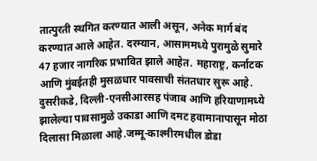तात्पुरती स्थगित करण्यात आली असून, अनेक मार्ग बंद करण्यात आले आहेत. दरम्यान, आसाममध्ये पुरामुळे सुमारे 47 हजार नागरिक प्रभावित झाले आहेत. महाराष्ट्र, कर्नाटक आणि मुंबईतही मुसळधार पावसाची संततधार सुरू आहे. दुसरीकडे, दिल्ली-एनसीआरसह पंजाब आणि हरियाणामध्ये झालेल्या पावसामुळे उकाडा आणि दमट हवामानापासून मोठा दिलासा मिळाला आहे.जम्मू-काश्मीरमधील डोडा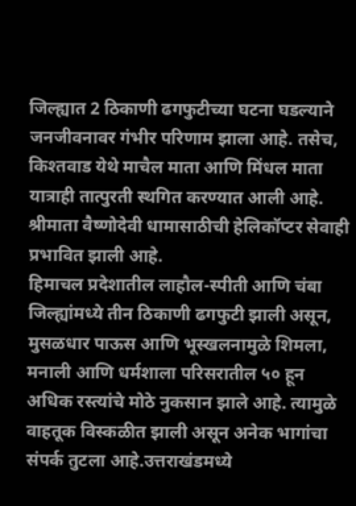जिल्ह्यात 2 ठिकाणी ढगफुटीच्या घटना घडल्याने जनजीवनावर गंभीर परिणाम झाला आहे. तसेच, किश्तवाड येथे माचैल माता आणि मिंधल माता यात्राही तात्पुरती स्थगित करण्यात आली आहे. श्रीमाता वैष्णोदेवी धामासाठीची हेलिकॉप्टर सेवाही प्रभावित झाली आहे.
हिमाचल प्रदेशातील लाहौल-स्पीती आणि चंबा जिल्ह्यांमध्ये तीन ठिकाणी ढगफुटी झाली असून, मुसळधार पाऊस आणि भूस्खलनामुळे शिमला, मनाली आणि धर्मशाला परिसरातील ५० हून अधिक रस्त्यांचे मोठे नुकसान झाले आहे. त्यामुळे वाहतूक विस्कळीत झाली असून अनेक भागांचा संपर्क तुटला आहे.उत्तराखंडमध्ये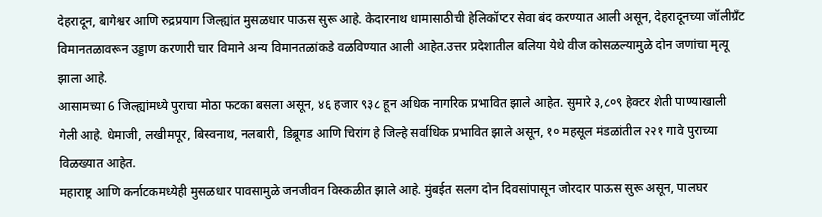देहरादून, बागेश्वर आणि रुद्रप्रयाग जिल्ह्यांत मुसळधार पाऊस सुरू आहे. केदारनाथ धामासाठीची हेलिकॉप्टर सेवा बंद करण्यात आली असून, देहरादूनच्या जॉलीग्रँट विमानतळावरून उड्डाण करणारी चार विमाने अन्य विमानतळांकडे वळविण्यात आली आहेत.उत्तर प्रदेशातील बलिया येथे वीज कोसळल्यामुळे दोन जणांचा मृत्यू झाला आहे.
आसामच्या 6 जिल्ह्यांमध्ये पुराचा मोठा फटका बसला असून, ४६ हजार ९३८ हून अधिक नागरिक प्रभावित झाले आहेत. सुमारे ३,८०९ हेक्टर शेती पाण्याखाली गेली आहे. धेमाजी, लखीमपूर, बिस्वनाथ, नलबारी, डिब्रूगड आणि चिरांग हे जिल्हे सर्वाधिक प्रभावित झाले असून, १० महसूल मंडळांतील २२१ गावे पुराच्या विळख्यात आहेत.
महाराष्ट्र आणि कर्नाटकमध्येही मुसळधार पावसामुळे जनजीवन विस्कळीत झाले आहे. मुंबईत सलग दोन दिवसांपासून जोरदार पाऊस सुरू असून, पालघर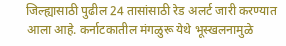जिल्ह्यासाठी पुढील 24 तासांसाठी रेड अलर्ट जारी करण्यात आला आहे. कर्नाटकातील मंगळुरू येथे भूस्खलनामुळे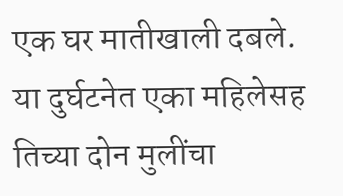एक घर मातीखाली दबले. या दुर्घटनेत एका महिलेसह तिच्या दोन मुलींचा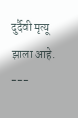दुर्दैवी मृत्यू झाला आहे.
---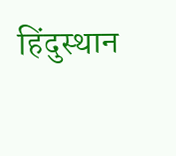हिंदुस्थान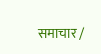समाचार /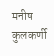मनीष कुलकर्णी